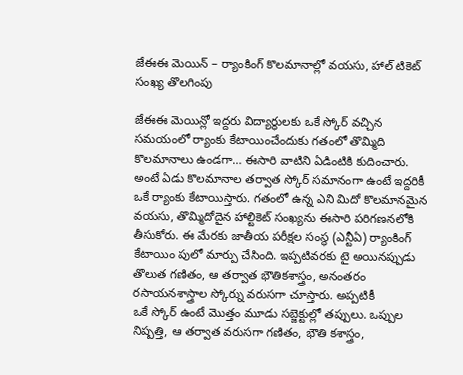జేఈఈ మెయిన్ – ర్యాంకింగ్ కొలమానాల్లో వయసు, హాల్ టికెట్ సంఖ్య తొలగింపు

జేఈఈ మెయిన్లో ఇద్దరు విద్యార్థులకు ఒకే స్కోర్ వచ్చిన సమయంలో ర్యాంకు కేటాయించేందుకు గతంలో తొమ్మిది కొలమానాలు ఉండగా… ఈసారి వాటిని ఏడింటికి కుదించారు. అంటే ఏడు కొలమానాల తర్వాత స్కోర్ సమానంగా ఉంటే ఇద్దరికీ ఒకే ర్యాంకు కేటాయిస్తారు. గతంలో ఉన్న ఎని మిదో కొలమానమైన వయసు, తొమ్మిదోదైన హాల్టికెట్ సంఖ్యను ఈసారి పరిగణనలోకి తీసుకోరు. ఈ మేరకు జాతీయ పరీక్షల సంస్థ (ఎన్టీఏ) ర్యాంకింగ్ కేటాయిం పులో మార్పు చేసింది. ఇప్పటివరకు టై అయినప్పుడు తొలుత గణితం, ఆ తర్వాత భౌతికశాస్త్రం, అనంతరం రసాయనశాస్త్రాల స్కోర్ను వరుసగా చూస్తారు. అప్పటికీ
ఒకే స్కోర్ ఉంటే మొత్తం మూడు సబ్జెక్టుల్లో తప్పులు. ఒప్పుల నిష్పత్తి, ఆ తర్వాత వరుసగా గణితం, భౌతి కశాస్త్రం,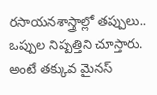రసాయనశాస్త్రాల్లో తప్పులు.. ఒప్పుల నిష్పత్తిని చూస్తారు. అంటే తక్కువ మైనస్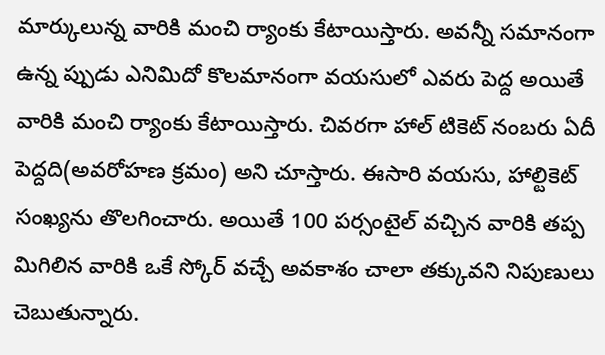మార్కులున్న వారికి మంచి ర్యాంకు కేటాయిస్తారు. అవన్నీ సమానంగా ఉన్న ప్పుడు ఎనిమిదో కొలమానంగా వయసులో ఎవరు పెద్ద అయితే వారికి మంచి ర్యాంకు కేటాయిస్తారు. చివరగా హాల్ టికెట్ నంబరు ఏదీ పెద్దది(అవరోహణ క్రమం) అని చూస్తారు. ఈసారి వయసు, హాల్టికెట్ సంఖ్యను తొలగించారు. అయితే 100 పర్సంటైల్ వచ్చిన వారికి తప్ప మిగిలిన వారికి ఒకే స్కోర్ వచ్చే అవకాశం చాలా తక్కువని నిపుణులు చెబుతున్నారు.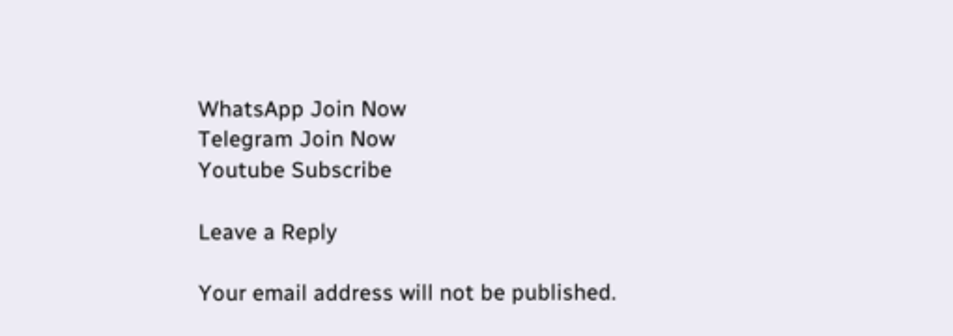WhatsApp Join Now
Telegram Join Now
Youtube Subscribe

Leave a Reply

Your email address will not be published.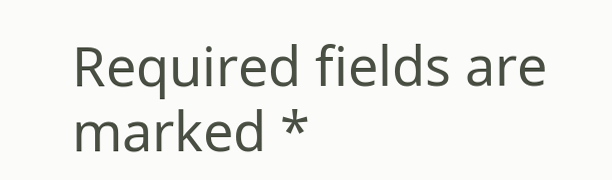Required fields are marked *